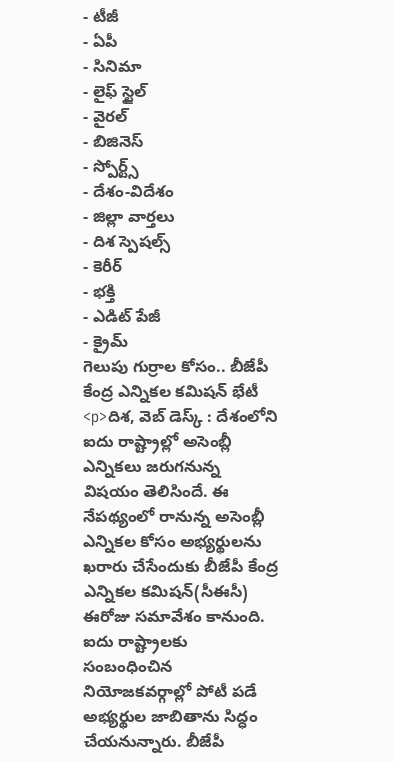- టీజీ
- ఏపీ
- సినిమా
- లైఫ్ స్టైల్
- వైరల్
- బిజినెస్
- స్పోర్ట్స్
- దేశం-విదేశం
- జిల్లా వార్తలు
- దిశ స్పెషల్స్
- కెరీర్
- భక్తి
- ఎడిట్ పేజీ
- క్రైమ్
గెలుపు గుర్రాల కోసం.. బీజేపీ కేంద్ర ఎన్నికల కమిషన్ భేటీ
<p>దిశ, వెబ్ డెస్క్ : దేశంలోని ఐదు రాష్ట్రాల్లో అసెంబ్లీ ఎన్నికలు జరుగనున్న విషయం తెలిసిందే. ఈ నేపథ్యంలో రానున్న అసెంబ్లీ ఎన్నికల కోసం అభ్యర్థులను ఖరారు చేసేందుకు బీజేపీ కేంద్ర ఎన్నికల కమిషన్(సీఈసీ) ఈరోజు సమావేశం కానుంది. ఐదు రాష్ట్రాలకు సంబంధించిన నియోజకవర్గాల్లో పోటీ పడే అభ్యర్థుల జాబితాను సిద్ధం చేయనున్నారు. బీజేపీ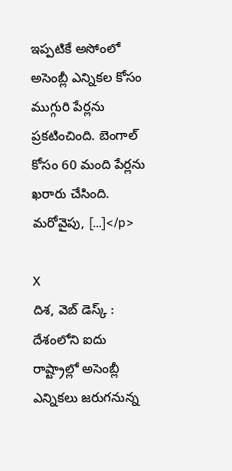ఇప్పటికే అసోంలో అసెంబ్లీ ఎన్నికల కోసం ముగ్గురి పేర్లను ప్రకటించింది. బెంగాల్ కోసం 60 మంది పేర్లను ఖరారు చేసింది. మరోవైపు, […]</p>

X
దిశ, వెబ్ డెస్క్ : దేశంలోని ఐదు రాష్ట్రాల్లో అసెంబ్లీ ఎన్నికలు జరుగనున్న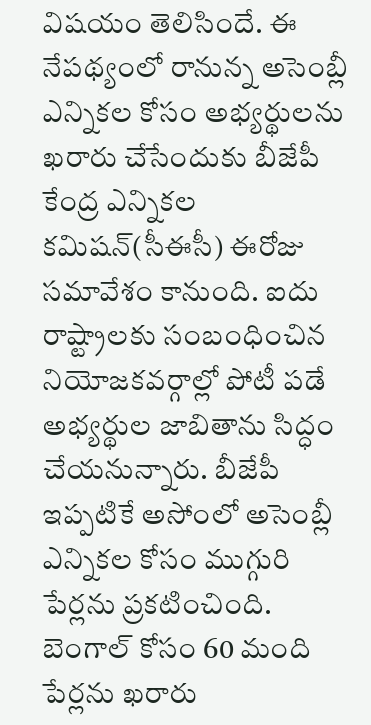విషయం తెలిసిందే. ఈ నేపథ్యంలో రానున్న అసెంబ్లీ ఎన్నికల కోసం అభ్యర్థులను ఖరారు చేసేందుకు బీజేపీ కేంద్ర ఎన్నికల కమిషన్(సీఈసీ) ఈరోజు సమావేశం కానుంది. ఐదు రాష్ట్రాలకు సంబంధించిన నియోజకవర్గాల్లో పోటీ పడే అభ్యర్థుల జాబితాను సిద్ధం చేయనున్నారు. బీజేపీ ఇప్పటికే అసోంలో అసెంబ్లీ ఎన్నికల కోసం ముగ్గురి పేర్లను ప్రకటించింది. బెంగాల్ కోసం 60 మంది పేర్లను ఖరారు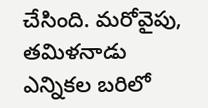చేసింది. మరోవైపు, తమిళనాడు ఎన్నికల బరిలో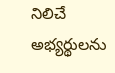నిలిచే అభ్యర్థులను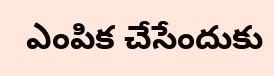ఎంపిక చేసేందుకు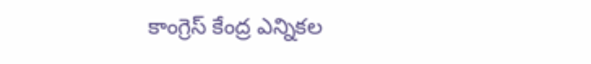కాంగ్రెస్ కేంద్ర ఎన్నికల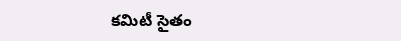కమిటీ సైతం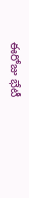ఈరోజు భేటీ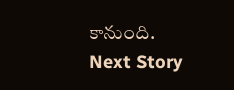కానుంది.
Next Story